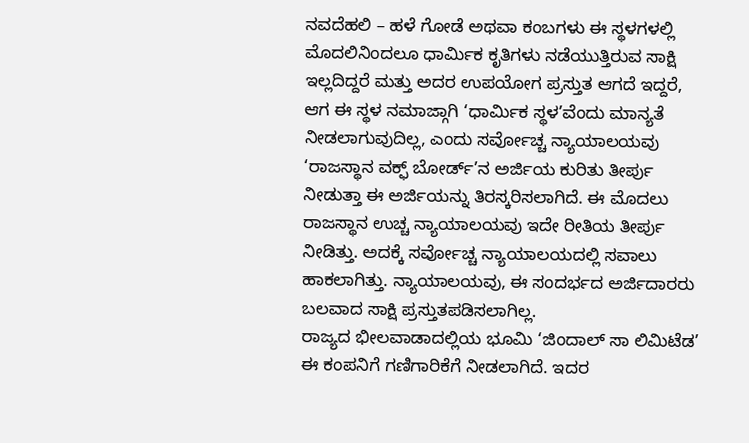ನವದೆಹಲಿ – ಹಳೆ ಗೋಡೆ ಅಥವಾ ಕಂಬಗಳು ಈ ಸ್ಥಳಗಳಲ್ಲಿ ಮೊದಲಿನಿಂದಲೂ ಧಾರ್ಮಿಕ ಕೃತಿಗಳು ನಡೆಯುತ್ತಿರುವ ಸಾಕ್ಷಿ ಇಲ್ಲದಿದ್ದರೆ ಮತ್ತು ಅದರ ಉಪಯೋಗ ಪ್ರಸ್ತುತ ಆಗದೆ ಇದ್ದರೆ, ಆಗ ಈ ಸ್ಥಳ ನಮಾಜ್ಗಾಗಿ ‘ಧಾರ್ಮಿಕ ಸ್ಥಳ’ವೆಂದು ಮಾನ್ಯತೆ ನೀಡಲಾಗುವುದಿಲ್ಲ, ಎಂದು ಸರ್ವೋಚ್ಚ ನ್ಯಾಯಾಲಯವು ‘ರಾಜಸ್ಥಾನ ವಕ್ಫ್ ಬೋರ್ಡ್’ನ ಅರ್ಜಿಯ ಕುರಿತು ತೀರ್ಪು ನೀಡುತ್ತಾ ಈ ಅರ್ಜಿಯನ್ನು ತಿರಸ್ಕರಿಸಲಾಗಿದೆ. ಈ ಮೊದಲು ರಾಜಸ್ಥಾನ ಉಚ್ಚ ನ್ಯಾಯಾಲಯವು ಇದೇ ರೀತಿಯ ತೀರ್ಪು ನೀಡಿತ್ತು. ಅದಕ್ಕೆ ಸರ್ವೋಚ್ಚ ನ್ಯಾಯಾಲಯದಲ್ಲಿ ಸವಾಲು ಹಾಕಲಾಗಿತ್ತು. ನ್ಯಾಯಾಲಯವು, ಈ ಸಂದರ್ಭದ ಅರ್ಜಿದಾರರು ಬಲವಾದ ಸಾಕ್ಷಿ ಪ್ರಸ್ತುತಪಡಿಸಲಾಗಿಲ್ಲ.
ರಾಜ್ಯದ ಭೀಲವಾಡಾದಲ್ಲಿಯ ಭೂಮಿ ‘ಜಿಂದಾಲ್ ಸಾ ಲಿಮಿಟೆಡ’ ಈ ಕಂಪನಿಗೆ ಗಣಿಗಾರಿಕೆಗೆ ನೀಡಲಾಗಿದೆ. ಇದರ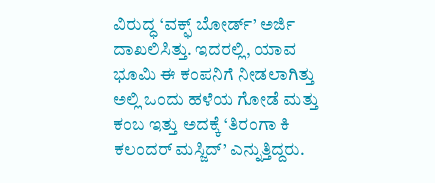ವಿರುದ್ಧ ‘ವಕ್ಫ್ ಬೋರ್ಡ್’ ಅರ್ಜಿ ದಾಖಲಿಸಿತ್ತು. ಇದರಲ್ಲಿ, ಯಾವ ಭೂಮಿ ಈ ಕಂಪನಿಗೆ ನೀಡಲಾಗಿತ್ತು ಅಲ್ಲಿ ಒಂದು ಹಳೆಯ ಗೋಡೆ ಮತ್ತು ಕಂಬ ಇತ್ತು ಅದಕ್ಕೆ ‘ತಿರಂಗಾ ಕಿ ಕಲಂದರ್ ಮಸ್ಜಿದ್’ ಎನ್ನುತ್ತಿದ್ದರು.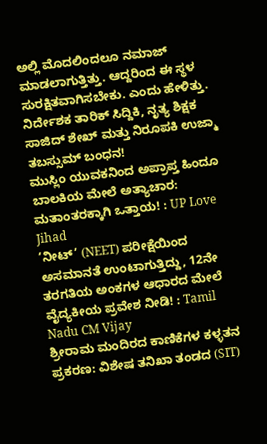ಅಲ್ಲಿ ಮೊದಲಿಂದಲೂ ನಮಾಜ್ ಮಾಡಲಾಗುತ್ತಿತ್ತು. ಆದ್ದರಿಂದ ಈ ಸ್ಥಳ ಸುರಕ್ಷಿತವಾಗಿಸಬೇಕು. ಎಂದು ಹೇಳಿತ್ತು.
ನಿರ್ದೇಶಕ ತಾರಿಕ್ ಸಿದ್ದಿಕಿ, ನೃತ್ಯ ಶಿಕ್ಷಕ ಸಾಜಿದ್ ಶೇಖ್ ಮತ್ತು ನಿರೂಪಕಿ ಉಜ್ಮಾ ತಬಸ್ಸುಮ್ ಬಂಧನ!
ಮುಸ್ಲಿಂ ಯುವಕನಿಂದ ಅಪ್ರಾಪ್ತ ಹಿಂದೂ ಬಾಲಕಿಯ ಮೇಲೆ ಅತ್ಯಾಚಾರ: ಮತಾಂತರಕ್ಕಾಗಿ ಒತ್ತಾಯ! : UP Love Jihad
‘ನೀಟ್’ (NEET) ಪರೀಕ್ಷೆಯಿಂದ ಅಸಮಾನತೆ ಉಂಟಾಗುತ್ತಿದ್ದು, 12ನೇ ತರಗತಿಯ ಅಂಕಗಳ ಆಧಾರದ ಮೇಲೆ ವೈದ್ಯಕೀಯ ಪ್ರವೇಶ ನೀಡಿ! : Tamil Nadu CM Vijay
ಶ್ರೀರಾಮ ಮಂದಿರದ ಕಾಣಿಕೆಗಳ ಕಳ್ಳತನ ಪ್ರಕರಣ: ವಿಶೇಷ ತನಿಖಾ ತಂಡದ (SIT)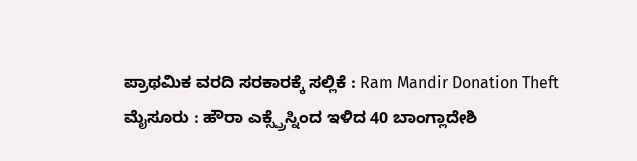ಪ್ರಾಥಮಿಕ ವರದಿ ಸರಕಾರಕ್ಕೆ ಸಲ್ಲಿಕೆ : Ram Mandir Donation Theft
ಮೈಸೂರು : ಹೌರಾ ಎಕ್ಸ್ಪ್ರೆಸ್ನಿಂದ ಇಳಿದ 40 ಬಾಂಗ್ಲಾದೇಶಿ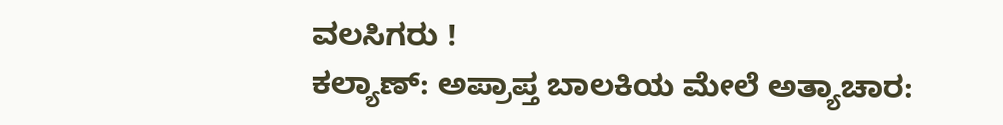ವಲಸಿಗರು !
ಕಲ್ಯಾಣ್: ಅಪ್ರಾಪ್ತ ಬಾಲಕಿಯ ಮೇಲೆ ಅತ್ಯಾಚಾರ: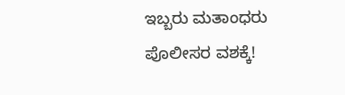ಇಬ್ಬರು ಮತಾಂಧರು ಪೊಲೀಸರ ವಶಕ್ಕೆ!